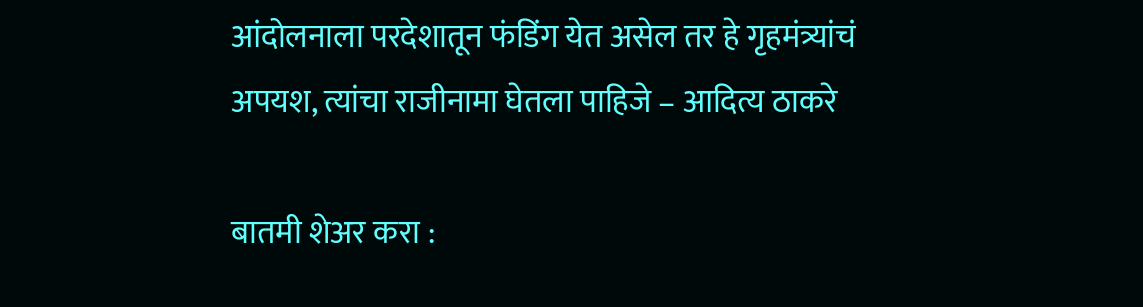आंदोलनाला परदेशातून फंडिंग येत असेल तर हे गृहमंत्र्यांचं अपयश, त्यांचा राजीनामा घेतला पाहिजे – आदित्य ठाकरे

बातमी शेअर करा :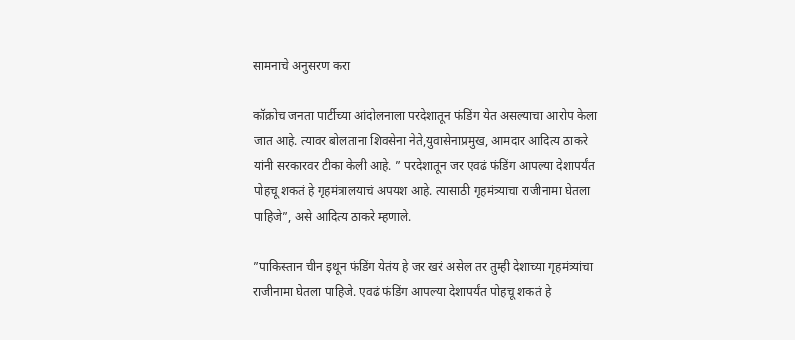सामनाचे अनुसरण करा

कॉक्रोच जनता पार्टीच्या आंदोलनाला परदेशातून फंडिंग येत असल्याचा आरोप केला जात आहे. त्यावर बोलताना शिवसेना नेते,युवासेनाप्रमुख, आमदार आदित्य ठाकरे यांनी सरकारवर टीका केली आहे. ” परदेशातून जर एवढं फंडिंग आपल्या देशापर्यंत पोहचू शकतं हे गृहमंत्रालयाचं अपयश आहे. त्यासाठी गृहमंत्र्याचा राजीनामा घेतला पाहिजे”, असे आदित्य ठाकरे म्हणाले.

”पाकिस्तान चीन इथून फंडिंग येतंय हे जर खरं असेल तर तुम्ही देशाच्या गृहमंत्र्यांचा राजीनामा घेतला पाहिजे. एवढं फंडिंग आपल्या देशापर्यंत पोहचू शकतं हे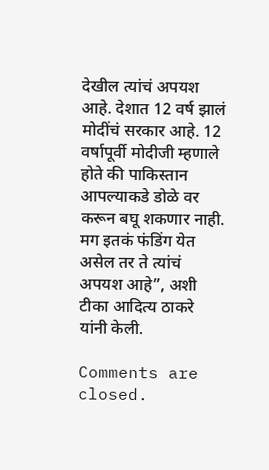देखील त्यांचं अपयश आहे. देशात 12 वर्ष झालं मोदींचं सरकार आहे. 12 वर्षापूर्वी मोदीजी म्हणाले होते की पाकिस्तान आपल्याकडे डोळे वर करून बघू शकणार नाही. मग इतकं फंडिंग येत असेल तर ते त्यांचं अपयश आहे”, अशी टीका आदित्य ठाकरे यांनी केली.

Comments are closed.